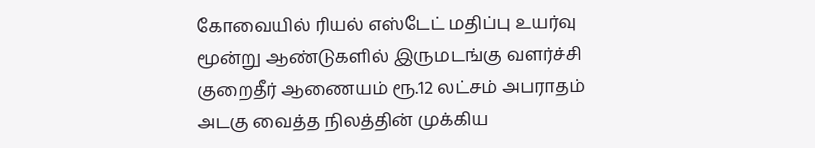கோவையில் ரியல் எஸ்டேட் மதிப்பு உயர்வு
மூன்று ஆண்டுகளில் இருமடங்கு வளர்ச்சி
குறைதீர் ஆணையம் ரூ.12 லட்சம் அபராதம்
அடகு வைத்த நிலத்தின் முக்கிய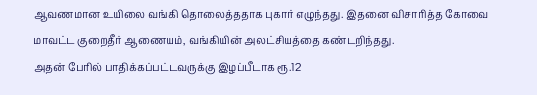ஆவணமான உயிலை வங்கி தொலைத்ததாக புகார் எழுந்தது. இதனை விசாரித்த கோவை மாவட்ட குறைதீர் ஆணையம், வங்கியின் அலட்சியத்தை கண்டறிந்தது.
அதன் பேரில் பாதிக்கப்பட்டவருக்கு இழப்பீடாக ரூ.12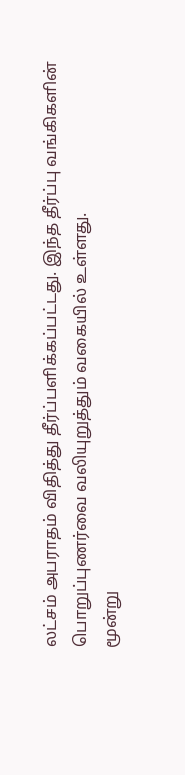லட்சம் அபராதம் விதித்து தீர்ப்பளிக்கப்பட்டது. இந்த தீர்ப்பு வங்கிகளின் பொறுப்புணர்வை வலியுறுத்தும் வகையில் உள்ளது.
மூன்று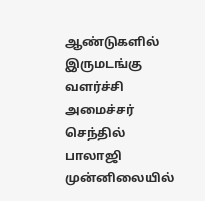ஆண்டுகளில் இருமடங்கு வளர்ச்சி
அமைச்சர் செந்தில் பாலாஜி முன்னிலையில்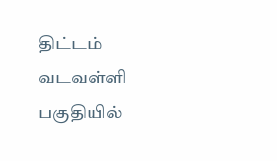திட்டம்
வடவள்ளி பகுதியில்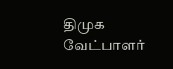திமுக வேட்பாளர்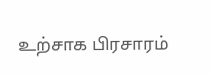உற்சாக பிரசாரம்